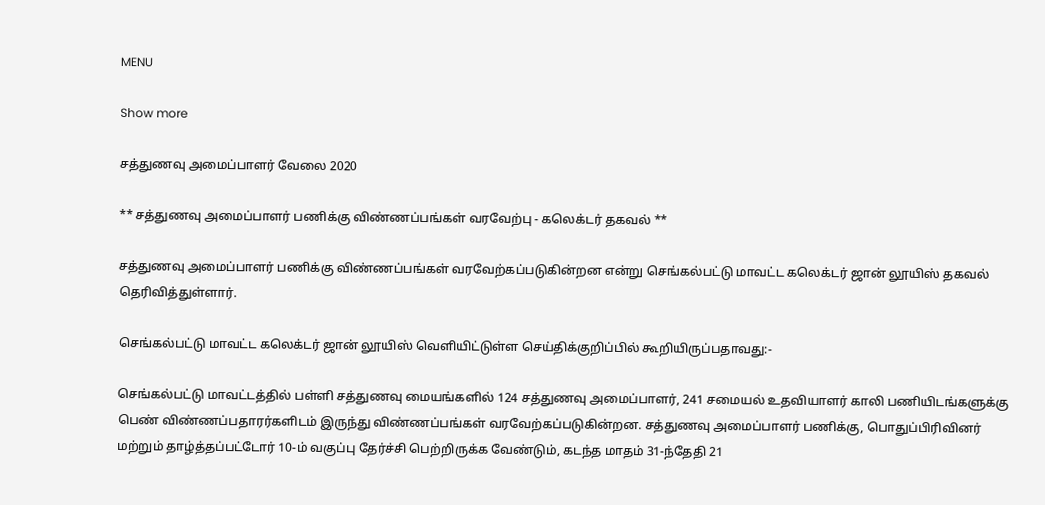MENU

Show more

சத்துணவு அமைப்பாளர் வேலை 2020

** சத்துணவு அமைப்பாளர் பணிக்கு விண்ணப்பங்கள் வரவேற்பு - கலெக்டர் தகவல் **

சத்துணவு அமைப்பாளர் பணிக்கு விண்ணப்பங்கள் வரவேற்கப்படுகின்றன என்று செங்கல்பட்டு மாவட்ட கலெக்டர் ஜான் லூயிஸ் தகவல் தெரிவித்துள்ளார்.

செங்கல்பட்டு மாவட்ட கலெக்டர் ஜான் லூயிஸ் வெளியிட்டுள்ள செய்திக்குறிப்பில் கூறியிருப்பதாவது:-

செங்கல்பட்டு மாவட்டத்தில் பள்ளி சத்துணவு மையங்களில் 124 சத்துணவு அமைப்பாளர், 241 சமையல் உதவியாளர் காலி பணியிடங்களுக்கு பெண் விண்ணப்பதாரர்களிடம் இருந்து விண்ணப்பங்கள் வரவேற்கப்படுகின்றன. சத்துணவு அமைப்பாளர் பணிக்கு, பொதுப்பிரிவினர் மற்றும் தாழ்த்தப்பட்டோர் 10-ம் வகுப்பு தேர்ச்சி பெற்றிருக்க வேண்டும், கடந்த மாதம் 31-ந்தேதி 21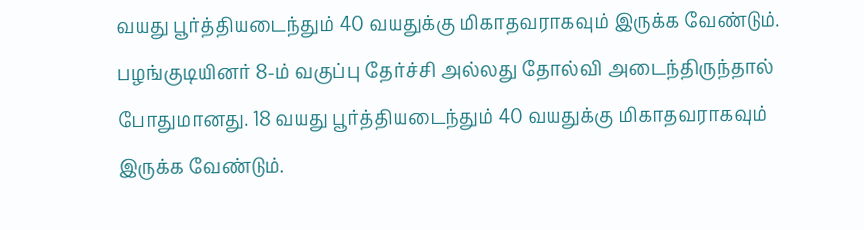வயது பூர்த்தியடைந்தும் 40 வயதுக்கு மிகாதவராகவும் இருக்க வேண்டும். பழங்குடியினர் 8-ம் வகுப்பு தேர்ச்சி அல்லது தோல்வி அடைந்திருந்தால் போதுமானது. 18 வயது பூர்த்தியடைந்தும் 40 வயதுக்கு மிகாதவராகவும் இருக்க வேண்டும்.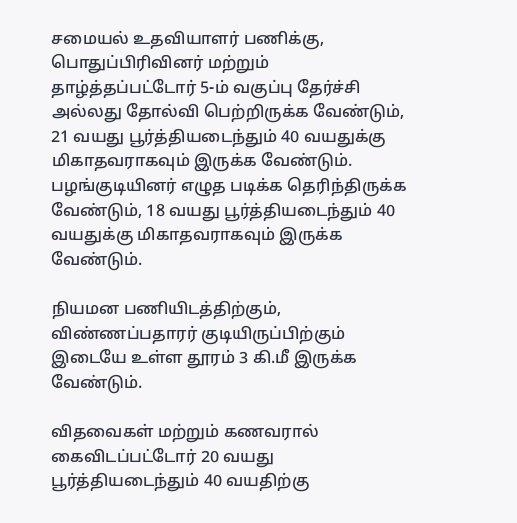சமையல் உதவியாளர் பணிக்கு, பொதுப்பிரிவினர் மற்றும் தாழ்த்தப்பட்டோர் 5-ம் வகுப்பு தேர்ச்சி அல்லது தோல்வி பெற்றிருக்க வேண்டும், 21 வயது பூர்த்தியடைந்தும் 40 வயதுக்கு மிகாதவராகவும் இருக்க வேண்டும். பழங்குடியினர் எழுத படிக்க தெரிந்திருக்க வேண்டும், 18 வயது பூர்த்தியடைந்தும் 40 வயதுக்கு மிகாதவராகவும் இருக்க வேண்டும்.

நியமன பணியிடத்திற்கும், விண்ணப்பதாரர் குடியிருப்பிற்கும் இடையே உள்ள தூரம் 3 கி.மீ இருக்க வேண்டும்.

விதவைகள் மற்றும் கணவரால் கைவிடப்பட்டோர் 20 வயது பூர்த்தியடைந்தும் 40 வயதிற்கு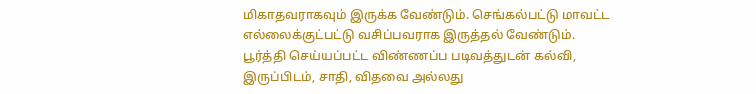மிகாதவராகவும் இருக்க வேண்டும். செங்கல்பட்டு மாவட்ட எல்லைக்குட்பட்டு வசிப்பவராக இருத்தல் வேண்டும். பூர்த்தி செய்யப்பட்ட விண்ணப்ப படிவத்துடன் கல்வி, இருப்பிடம், சாதி, விதவை அல்லது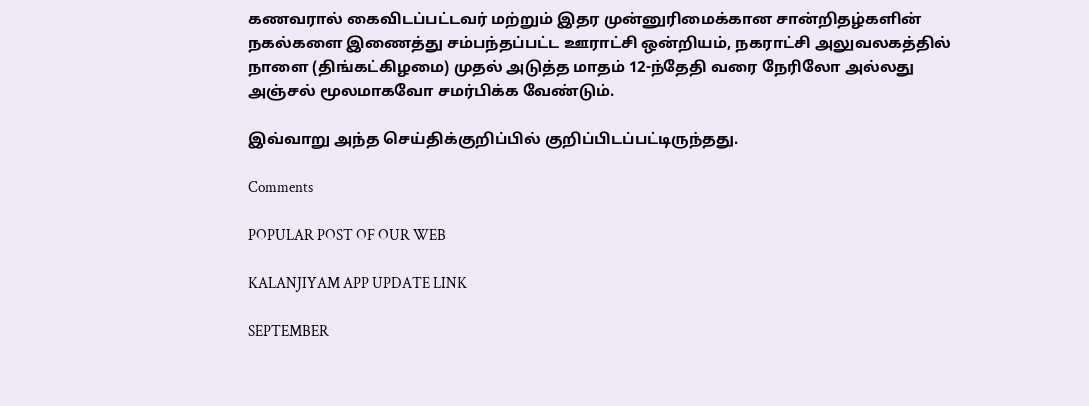கணவரால் கைவிடப்பட்டவர் மற்றும் இதர முன்னுரிமைக்கான சான்றிதழ்களின் நகல்களை இணைத்து சம்பந்தப்பட்ட ஊராட்சி ஒன்றியம், நகராட்சி அலுவலகத்தில் நாளை (திங்கட்கிழமை) முதல் அடுத்த மாதம் 12-ந்தேதி வரை நேரிலோ அல்லது அஞ்சல் மூலமாகவோ சமர்பிக்க வேண்டும்.

இவ்வாறு அந்த செய்திக்குறிப்பில் குறிப்பிடப்பட்டிருந்தது.

Comments

POPULAR POST OF OUR WEB

KALANJIYAM APP UPDATE LINK

SEPTEMBER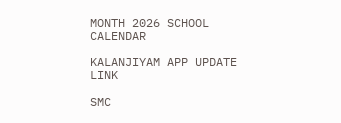MONTH 2026 SCHOOL CALENDAR

KALANJIYAM APP UPDATE LINK

SMC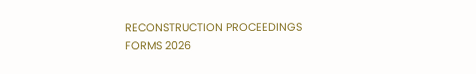RECONSTRUCTION PROCEEDINGS FORMS 2026